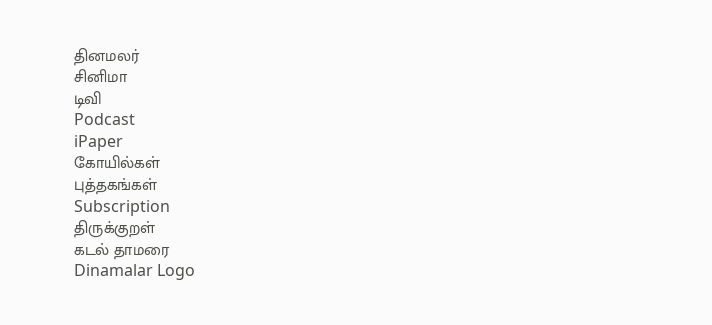தினமலர்
சினிமா
டிவி
Podcast
iPaper
கோயில்கள்
புத்தகங்கள்
Subscription
திருக்குறள்
கடல் தாமரை
Dinamalar Logo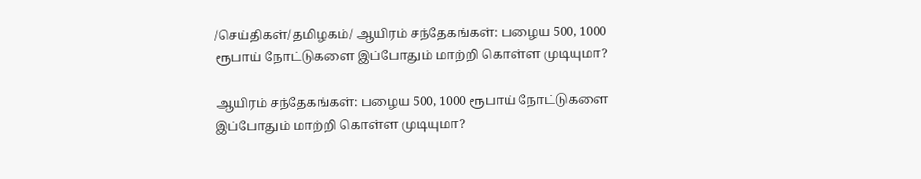/செய்திகள்/தமிழகம்/ ஆயிரம் சந்தேகங்கள்: பழைய 500, 1000 ரூபாய் நோட்டுகளை இப்போதும் மாற்றி கொள்ள முடியுமா?

ஆயிரம் சந்தேகங்கள்: பழைய 500, 1000 ரூபாய் நோட்டுகளை இப்போதும் மாற்றி கொள்ள முடியுமா?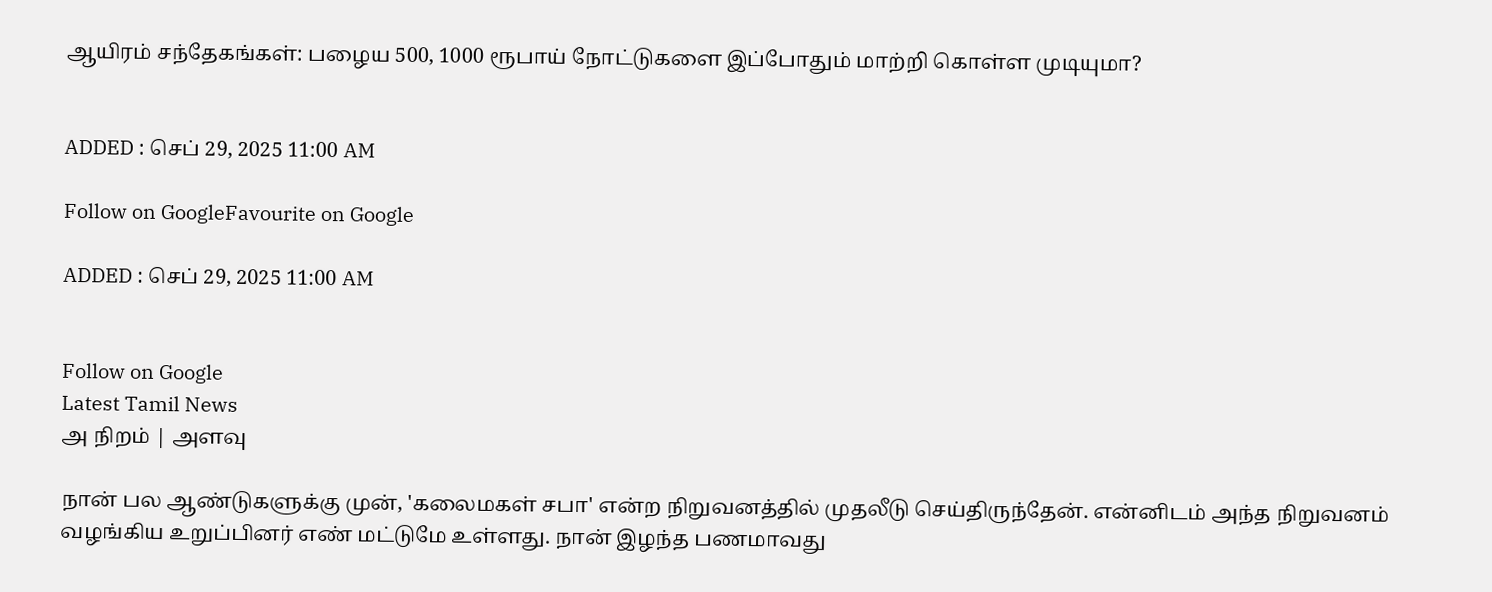ஆயிரம் சந்தேகங்கள்: பழைய 500, 1000 ரூபாய் நோட்டுகளை இப்போதும் மாற்றி கொள்ள முடியுமா?


ADDED : செப் 29, 2025 11:00 AM

Follow on GoogleFavourite on Google

ADDED : செப் 29, 2025 11:00 AM


Follow on Google
Latest Tamil News
அ நிறம் | அளவு

நான் பல ஆண்டுகளுக்கு முன், 'கலைமகள் சபா' என்ற நிறுவனத்தில் முதலீடு செய்திருந்தேன். என்னிடம் அந்த நிறுவனம் வழங்கிய உறுப்பினர் எண் மட்டுமே உள்ளது. நான் இழந்த பணமாவது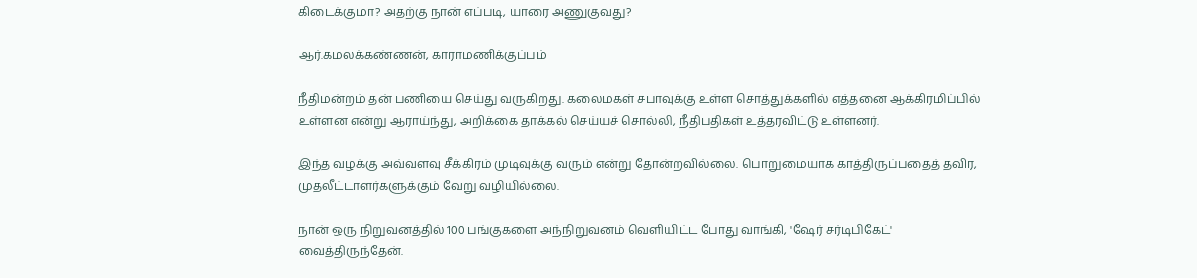கிடைக்குமா? அதற்கு நான் எப்படி, யாரை அணுகுவது?

ஆர்.கமலக்கண்ணன், காராமணிக்குப்பம்

நீதிமன்றம் தன் பணியை செய்து வருகிறது. கலைமகள் சபாவுக்கு உள்ள சொத்துக்களில் எத்தனை ஆக்கிரமிப்பில் உள்ளன என்று ஆராய்ந்து, அறிக்கை தாக்கல் செய்யச் சொல்லி, நீதிபதிகள் உத்தரவிட்டு உள்ளனர்.

இந்த வழக்கு அவ்வளவு சீக்கிரம் முடிவுக்கு வரும் என்று தோன்றவில்லை. பொறுமையாக காத்திருப்பதைத் தவிர, முதலீட்டாளர்களுக்கும் வேறு வழியில்லை.

நான் ஒரு நிறுவனத்தில் 100 பங்குகளை அந்நிறுவனம் வெளியிட்ட போது வாங்கி, 'ஷேர் சர்டிபிகேட்' வைத்திருந்தேன்.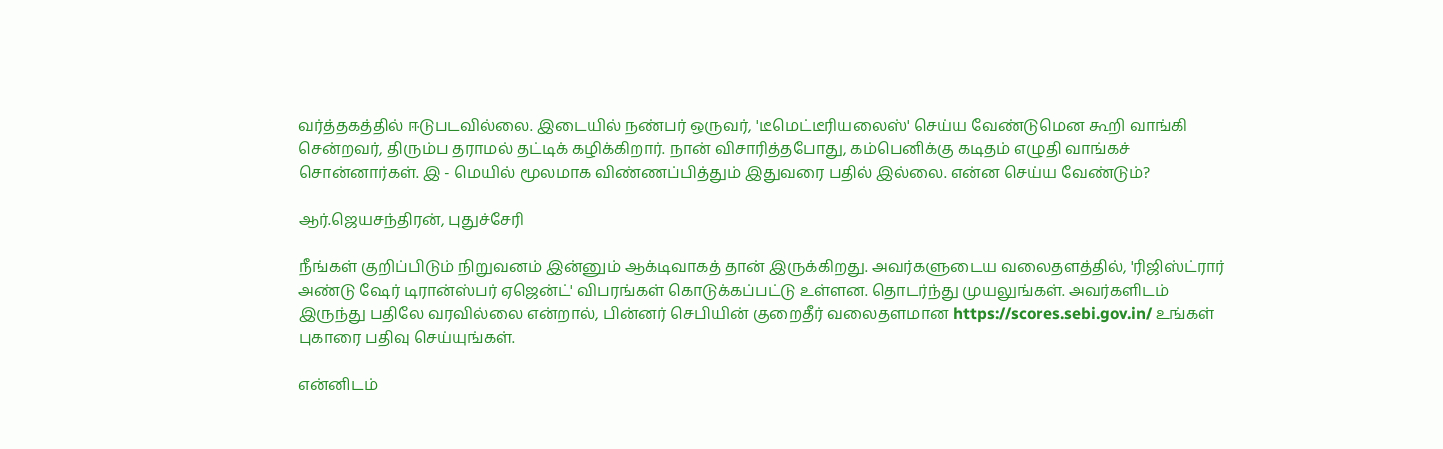வர்த்தகத்தில் ஈடுபடவில்லை. இடையில் நண்பர் ஒருவர், 'டீமெட்டீரியலைஸ்' செய்ய வேண்டுமென கூறி வாங்கி சென்றவர், திரும்ப தராமல் தட்டிக் கழிக்கிறார். நான் விசாரித்தபோது, கம்பெனிக்கு கடிதம் எழுதி வாங்கச் சொன்னார்கள். இ - மெயில் மூலமாக விண்ணப்பித்தும் இதுவரை பதில் இல்லை. என்ன செய்ய வேண்டும்?

ஆர்.ஜெயசந்திரன், புதுச்சேரி

நீங்கள் குறிப்பிடும் நிறுவனம் இன்னும் ஆக்டிவாகத் தான் இருக்கிறது. அவர்களுடைய வலைதளத்தில், 'ரிஜிஸ்ட்ரார் அண்டு ஷேர் டிரான்ஸ்பர் ஏஜென்ட்' விபரங்கள் கொடுக்கப்பட்டு உள்ளன. தொடர்ந்து முயலுங்கள். அவர்களிடம் இருந்து பதிலே வரவில்லை என்றால், பின்னர் செபியின் குறைதீர் வலைதளமான https://scores.sebi.gov.in/ உங்கள் புகாரை பதிவு செய்யுங்கள்.

என்னிடம்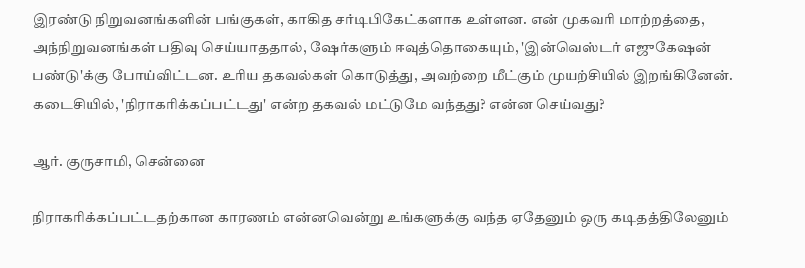இரண்டு நிறுவனங்களின் பங்குகள், காகித சர்டிபிகேட்களாக உள்ளன. என் முகவரி மாற்றத்தை, அந்நிறுவனங்கள் பதிவு செய்யாததால், ஷேர்களும் ஈவுத்தொகையும், 'இன்வெஸ்டர் எஜுகேஷன் பண்டு'க்கு போய்விட்டன. உரிய தகவல்கள் கொடுத்து, அவற்றை மீட்கும் முயற்சியில் இறங்கினேன். கடைசியில், 'நிராகரிக்கப்பட்டது' என்ற தகவல் மட்டுமே வந்தது? என்ன செய்வது?

ஆர். குருசாமி, சென்னை

நிராகரிக்கப்பட்டதற்கான காரணம் என்னவென்று உங்களுக்கு வந்த ஏதேனும் ஒரு கடிதத்திலேனும்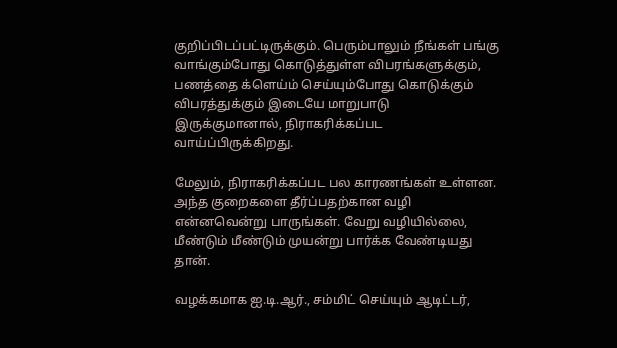குறிப்பிடப்பட்டிருக்கும். பெரும்பாலும் நீங்கள் பங்கு வாங்கும்போது கொடுத்துள்ள விபரங்களுக்கும், பணத்தை க்ளெய்ம் செய்யும்போது கொடுக்கும் விபரத்துக்கும் இடையே மாறுபாடு இருக்குமானால், நிராகரிக்கப்பட வாய்ப்பிருக்கிறது.

மேலும், நிராகரிக்கப்பட பல காரணங்கள் உள்ளன. அந்த குறைகளை தீர்ப்பதற்கான வழி என்னவென்று பாருங்கள். வேறு வழியில்லை, மீண்டும் மீண்டும் முயன்று பார்க்க வேண்டியது தான்.

வழக்கமாக ஐ.டி.ஆர்., சம்மிட் செய்யும் ஆடிட்டர்,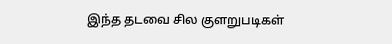இந்த தடவை சில குளறுபடிகள்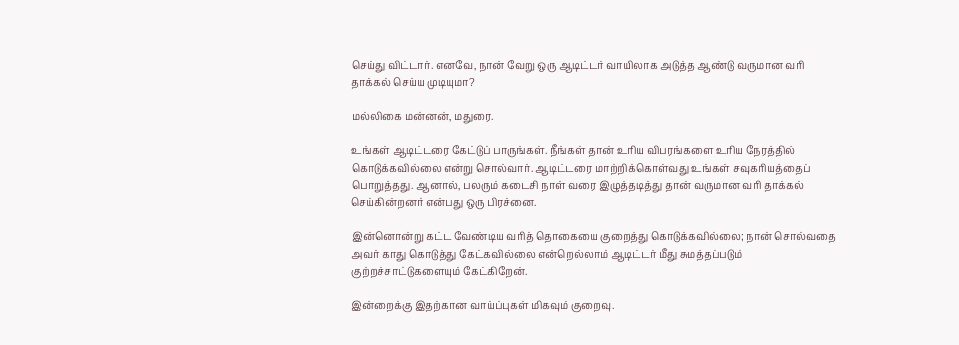செய்து விட்டார். எனவே, நான் வேறு ஒரு ஆடிட்டர் வாயிலாக அடுத்த ஆண்டு வருமான வரி தாக்கல் செய்ய முடியுமா?

மல்லிகை மன்னன், மதுரை.

உங்கள் ஆடிட்டரை கேட்டுப் பாருங்கள். நீங்கள் தான் உரிய விபரங்களை உரிய நேரத்தில் கொடுக்கவில்லை என்று சொல்வார். ஆடிட்டரை மாற்றிக்கொள்வது உங்கள் சவுகரியத்தைப் பொறுத்தது. ஆனால், பலரும் கடைசி நாள் வரை இழுத்தடித்து தான் வருமான வரி தாக்கல் செய்கின்றனர் என்பது ஒரு பிரச்னை.

இன்னொன்று கட்ட வேண்டிய வரித் தொகையை குறைத்து கொடுக்கவில்லை; நான் சொல்வதை அவர் காது கொடுத்து கேட்கவில்லை என்றெல்லாம் ஆடிட்டர் மீது சுமத்தப்படும் குற்றச்சாட்டுகளையும் கேட்கிறேன்.

இன்றைக்கு இதற்கான வாய்ப்புகள் மிகவும் குறைவு.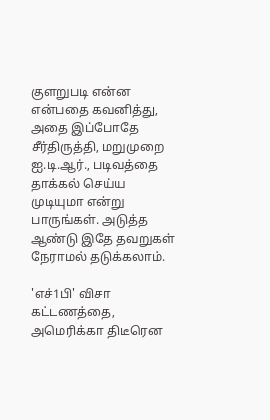குளறுபடி என்ன என்பதை கவனித்து, அதை இப்போதே சீர்திருத்தி, மறுமுறை ஐ.டி.ஆர்., படிவத்தை தாக்கல் செய்ய முடியுமா என்று பாருங்கள். அடுத்த ஆண்டு இதே தவறுகள் நேராமல் தடுக்கலாம்.

'எச்1பி' விசா கட்டணத்தை, அமெரிக்கா திடீரென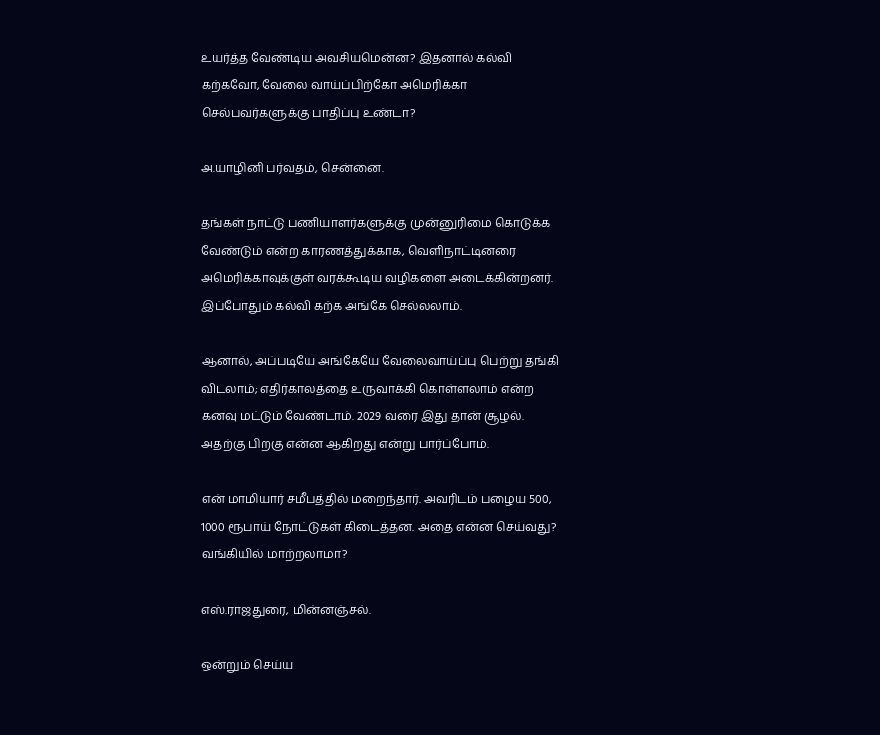உயர்த்த வேண்டிய அவசியமென்ன? இதனால் கல்வி கற்கவோ, வேலை வாய்ப்பிற்கோ அமெரிக்கா செல்பவர்களுக்கு பாதிப்பு உண்டா?

அ.யாழினி பர்வதம், சென்னை.

தங்கள் நாட்டு பணியாளர்களுக்கு முன்னுரிமை கொடுக்க வேண்டும் என்ற காரணத்துக்காக, வெளிநாட்டினரை அமெரிக்காவுக்குள் வரக்கூடிய வழிகளை அடைக்கின்றனர். இப்போதும் கல்வி கற்க அங்கே செல்லலாம்.

ஆனால், அப்படியே அங்கேயே வேலைவாய்ப்பு பெற்று தங்கி விடலாம்; எதிர்காலத்தை உருவாக்கி கொள்ளலாம் என்ற கனவு மட்டும் வேண்டாம். 2029 வரை இது தான் சூழல். அதற்கு பிறகு என்ன ஆகிறது என்று பார்ப்போம்.

என் மாமியார் சமீபத்தில் மறைந்தார். அவரிடம் பழைய 500, 1000 ரூபாய் நோட்டுகள் கிடைத்தன. அதை என்ன செய்வது? வங்கியில் மாற்றலாமா?

எஸ்.ராஜதுரை, மின்னஞ்சல்.

ஒன்றும் செய்ய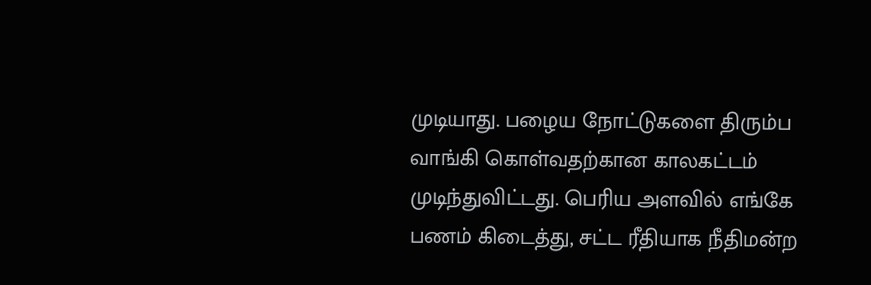முடியாது. பழைய நோட்டுகளை திரும்ப வாங்கி கொள்வதற்கான காலகட்டம் முடிந்துவிட்டது. பெரிய அளவில் எங்கே பணம் கிடைத்து, சட்ட ரீதியாக நீதிமன்ற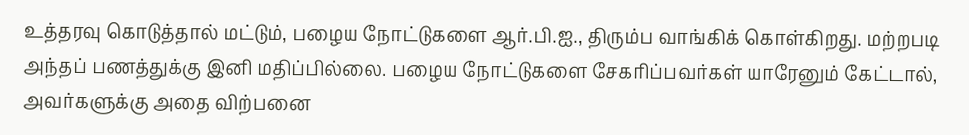உத்தரவு கொடுத்தால் மட்டும், பழைய நோட்டுகளை ஆர்.பி.ஐ., திரும்ப வாங்கிக் கொள்கிறது. மற்றபடி அந்தப் பணத்துக்கு இனி மதிப்பில்லை. பழைய நோட்டுகளை சேகரிப்பவர்கள் யாரேனும் கேட்டால், அவர்களுக்கு அதை விற்பனை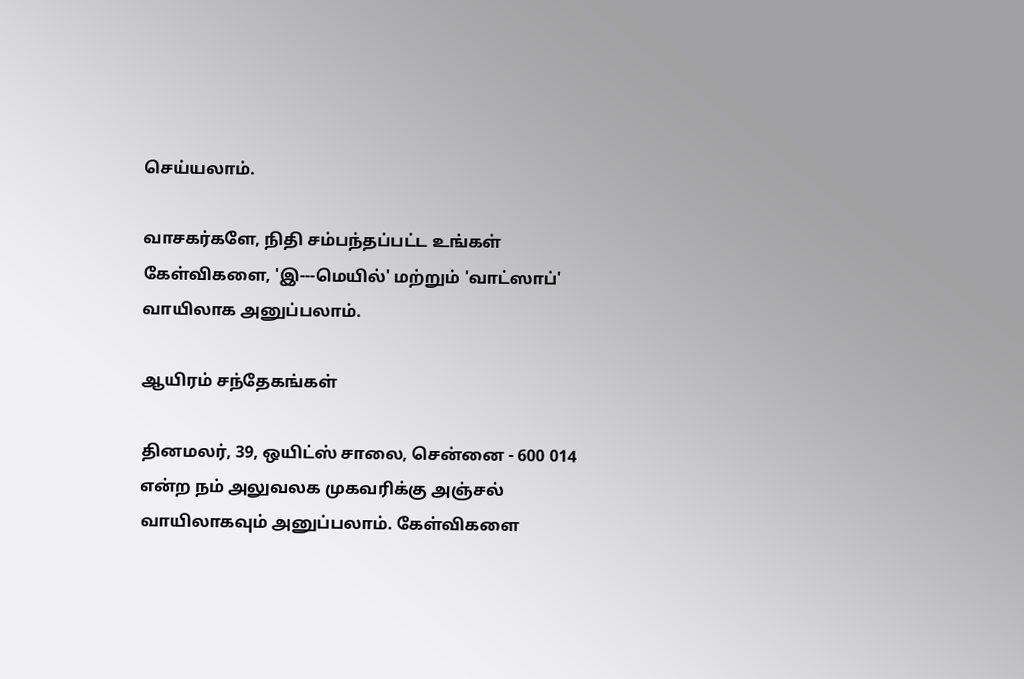செய்யலாம்.

வாசகர்களே, நிதி சம்பந்தப்பட்ட உங்கள் கேள்விகளை, 'இ---மெயில்' மற்றும் 'வாட்ஸாப்' வாயிலாக அனுப்பலாம்.

ஆயிரம் சந்தேகங்கள்

தினமலர், 39, ஒயிட்ஸ் சாலை, சென்னை - 600 014 என்ற நம் அலுவலக முகவரிக்கு அஞ்சல் வாயிலாகவும் அனுப்பலாம். கேள்விகளை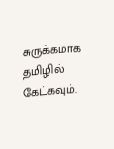சுருக்கமாக தமிழில் கேட்கவும்.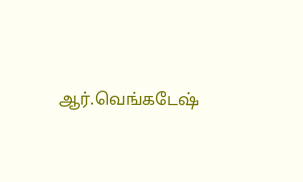ஆர்.வெங்கடேஷ்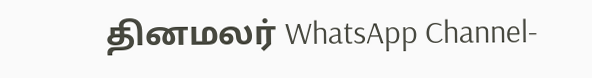தினமலர் WhatsApp Channel-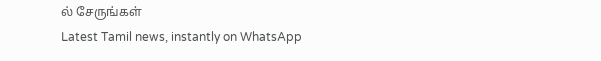ல் சேருங்கள்
Latest Tamil news, instantly on WhatsApp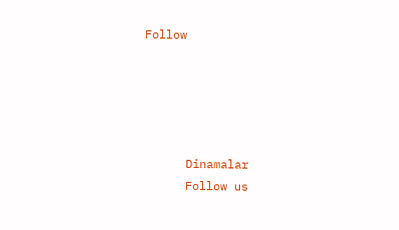Follow





      Dinamalar
      Follow us